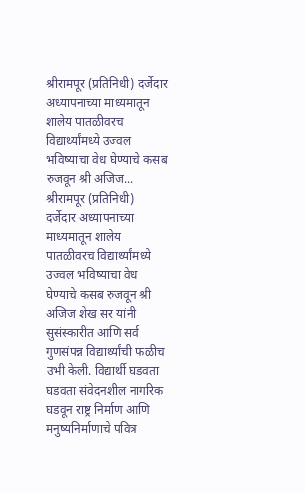श्रीरामपूर (प्रतिनिधी) दर्जेदार अध्यापनाच्या माध्यमातून शालेय पातळीवरच विद्यार्थ्यांमध्ये उज्वल भविष्याचा वेध घेण्याचे कसब रुजवून श्री अजिज...
श्रीरामपूर (प्रतिनिधी)
दर्जेदार अध्यापनाच्या माध्यमातून शालेय पातळीवरच विद्यार्थ्यांमध्ये उज्वल भविष्याचा वेध घेण्याचे कसब रुजवून श्री अजिज शेख सर यांनी सुसंस्कारीत आणि सर्व गुणसंपन्न विद्यार्थ्यांची फळीच उभी केली. विद्यार्थी घडवता घडवता संवेदनशील नागरिक घडवून राष्ट्र निर्माण आणि मनुष्यनिर्माणाचे पवित्र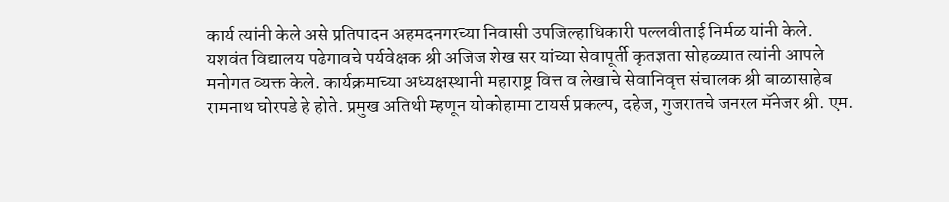कार्य त्यांनी केले असे प्रतिपादन अहमदनगरच्या निवासी उपजिल्हाधिकारी पल्लवीताई निर्मळ यांनी केले.
यशवंत विद्यालय पढेगावचे पर्यवेक्षक श्री अजिज शेख सर यांच्या सेवापूर्ती कृतज्ञता सोहळ्यात त्यांनी आपले मनोगत व्यक्त केले. कार्यक्रमाच्या अध्यक्षस्थानी महाराष्ट्र वित्त व लेखाचे सेवानिवृत्त संचालक श्री बाळासाहेब रामनाथ घोरपडे हे होते. प्रमुख अतिथी म्हणून योकोहामा टायर्स प्रकल्प, दहेज, गुजरातचे जनरल मॅनेजर श्री. एम.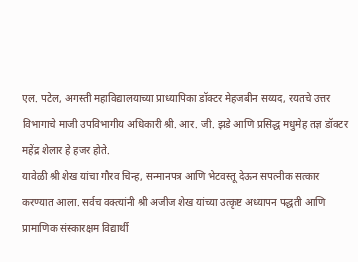एल. पटेल, अगस्ती महाविद्यालयाच्या प्राध्यापिका डॉक्टर मेहजबीन सय्यद, रयतचे उत्तर विभागाचे माजी उपविभागीय अधिकारी श्री. आर. जी. झडे आणि प्रसिद्ध मधुमेह तज्ञ डॉक्टर महेंद्र शेलार हे हजर होते.
यावेळी श्री शेख यांचा गौरव चिन्ह, सन्मानपत्र आणि भेटवस्तू देऊन सपत्नीक सत्कार करण्यात आला. सर्वच वक्त्यांनी श्री अजीज शेख यांच्या उत्कृष्ट अध्यापन पद्धती आणि प्रामाणिक संस्कारक्षम विद्यार्थी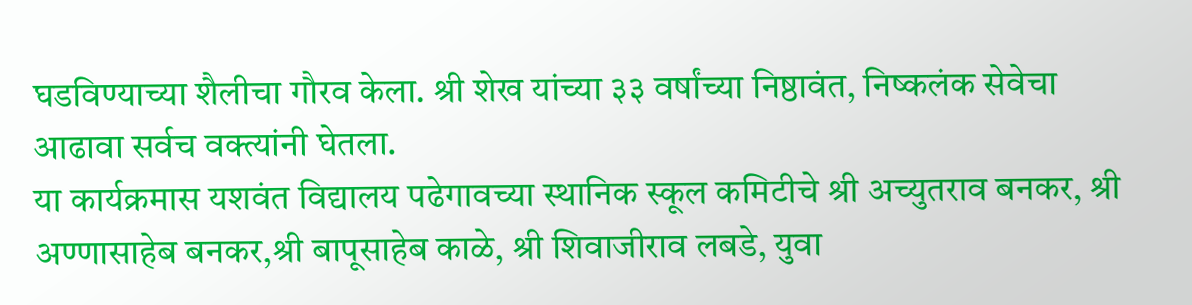घडविण्याच्या शैलीचा गौरव केला. श्री शेख यांच्या ३३ वर्षांच्या निष्ठावंत, निष्कलंक सेवेचा आढावा सर्वच वक्त्यांनी घेतला.
या कार्यक्रमास यशवंत विद्यालय पढेगावच्या स्थानिक स्कूल कमिटीचे श्री अच्युतराव बनकर, श्री अण्णासाहेब बनकर,श्री बापूसाहेब काळे, श्री शिवाजीराव लबडे, युवा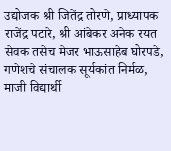उद्योजक श्री जितेंद्र तोरणे, प्राध्यापक राजेंद्र पटारे, श्री आंबेकर अनेक रयत सेवक तसेच मेजर भाऊसाहेब घोरपडे, गणेशचे संचालक सूर्यकांत निर्मळ, माजी विद्यार्थी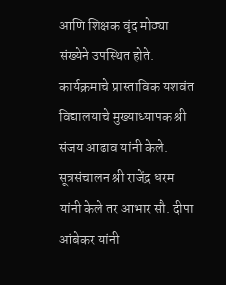आणि शिक्षक वृंद मोठ्या संख्येने उपस्थित होते. कार्यक्रमाचे प्रास्ताविक यशवंत विद्यालयाचे मुख्याध्यापक श्री संजय आढाव यांनी केले. सूत्रसंचालन श्री राजेंद्र धरम यांनी केले तर आभार सौ. दीपा आंबेकर यांनी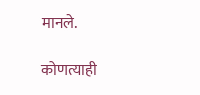मानले.

कोणत्याही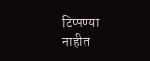टिप्पण्या नाहीत